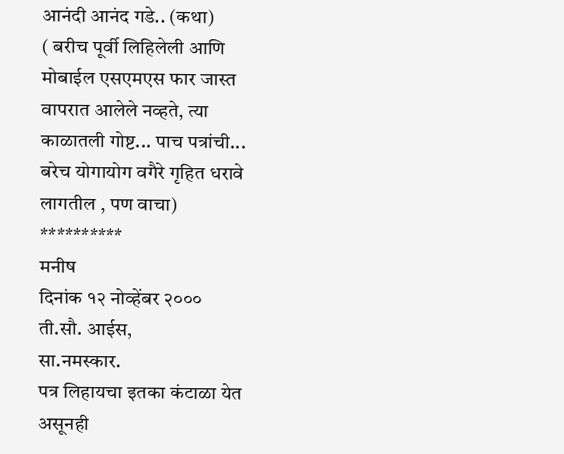आनंदी आनंद गडे.. (कथा)
( बरीच पूर्वी लिहिलेली आणि मोबाईल एसएमएस फार जास्त वापरात आलेले नव्हते, त्या काळातली गोष्ट... पाच पत्रांची... बरेच योगायोग वगैरे गृहित धरावे लागतील , पण वाचा)
**********
मनीष
दिनांक १२ नोव्हेंबर २०००
ती.सौ. आईस,
सा.नमस्कार.
पत्र लिहायचा इतका कंटाळा येत असूनही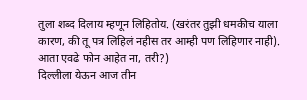तुला शब्द दिलाय म्हणून लिहितोय. (खरंतर तुझी धमकीच याला कारण, की तू पत्र लिहिलं नहीस तर आम्ही पण लिहिणार नाही). आता एवढे फोन आहेत ना, तरी?)
दिल्लीला येऊन आज तीन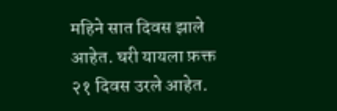महिने सात दिवस झाले आहेत. घरी यायला फ़क्त २१ दिवस उरले आहेत.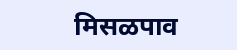मिसळपाव